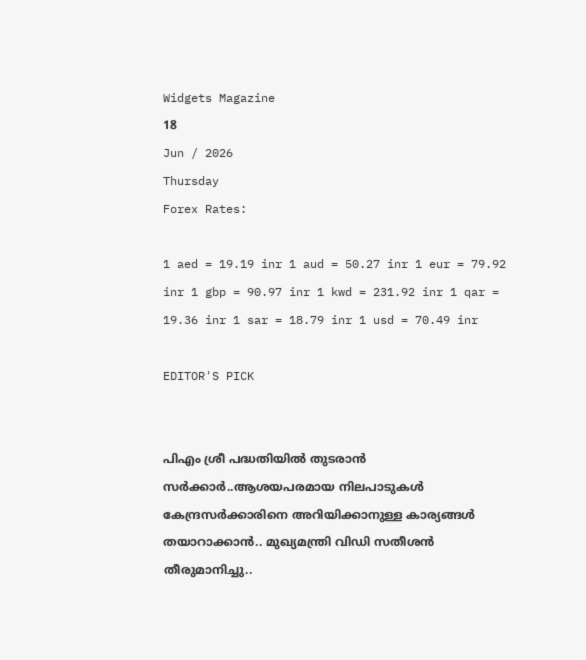Widgets Magazine
18
Jun / 2026
Thursday
Forex Rates:

1 aed = 19.19 inr 1 aud = 50.27 inr 1 eur = 79.92 inr 1 gbp = 90.97 inr 1 kwd = 231.92 inr 1 qar = 19.36 inr 1 sar = 18.79 inr 1 usd = 70.49 inr

EDITOR'S PICK


പിഎം ശ്രീ പദ്ധതിയിൽ തുടരാൻ സർക്കാർ..ആശയപരമായ നിലപാടുകൾ കേന്ദ്രസർക്കാരിനെ അറിയിക്കാനുള്ള കാര്യങ്ങൾ തയാറാക്കാൻ.. മുഖ്യമന്ത്രി വിഡി സതീശൻ തീരുമാനിച്ചു..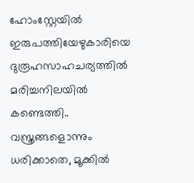ഹോംസ്റ്റേയില്‍ ഇരുപത്തിയേഴുകാരിയെ ദുരൂഹസാഹചര്യത്തില്‍ മരിച്ചനിലയില്‍ കണ്ടെത്തി.. വസ്ത്രങ്ങളൊന്നും ധരിക്കാതെ, മൂക്കില്‍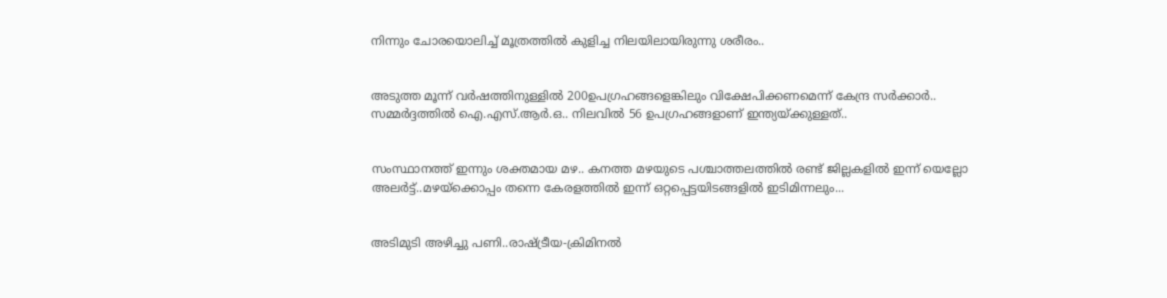നിന്നും ചോരയൊലിച്ച് മൂത്രത്തില്‍ കുളിച്ച നിലയിലായിരുന്നു ശരീരം..


അടുത്ത മൂന്ന് വർഷത്തിനുള്ളിൽ 200ഉപഗ്രഹങ്ങളെങ്കിലും വിക്ഷേപിക്കണമെന്ന് കേന്ദ്ര സർക്കാർ.. സമ്മർദ്ദത്തിൽ ഐ.എസ്.ആർ.ഒ.. നിലവിൽ 56 ഉപഗ്രഹങ്ങളാണ് ഇന്ത്യയ്ക്കുള്ളത്..


സംസ്ഥാനത്ത് ഇന്നും ശക്തമായ മഴ.. കനത്ത മഴയുടെ പശ്ചാത്തലത്തിൽ രണ്ട് ജില്ലകളിൽ ഇന്ന് യെല്ലോ അലർട്ട്..മഴയ്‌ക്കൊപ്പം തന്നെ കേരളത്തിൽ ഇന്ന് ഒറ്റപ്പെട്ടയിടങ്ങളിൽ ഇടിമിന്നലും...


അടിമുടി അഴിച്ചു പണി..രാഷ്ട്രീയ-ക്രിമിനല്‍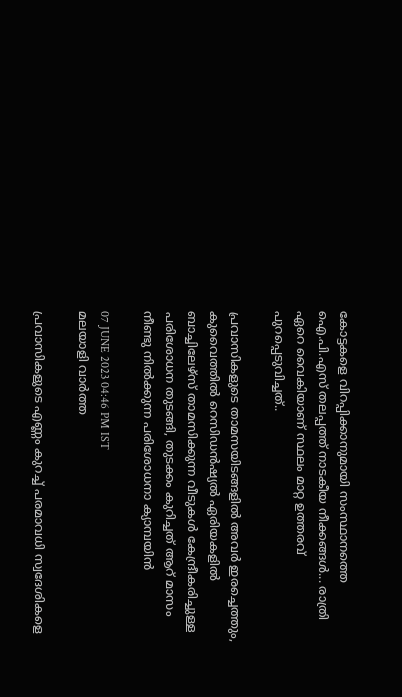കോട്ടകളെ വിറപ്പിക്കാനുമായി സംസ്ഥാനത്തെ ഐ.പി.എസ് തലപ്പത്ത് നാടകീയ നീക്കങ്ങൾ... രാത്രി ഏറെ വൈകിയാണ് സ്ഥലം മാറ്റ ഉത്തരവ് പുറപ്പെടുവിച്ചത്..

പ്രവാസികളുടെ താമസയിടങ്ങളിൽ‍ അവർ ഇരച്ചെത്തും, കുവൈത്തിൽ റെസിഡന്‍ഷ്യല്‍ ഏരിയകളില്‍ ബാച്ചിലേഴ്സ് താമസിക്കുന്ന വീടുകൾ കേന്ദ്രീകരിച്ചുള്ള പരിശോധന തുടങ്ങി, തുടക്കം കുറിച്ചത് ആറ് മാസം നീണ്ടു നില്‍ക്കുന്ന പരിശോധനാ ക്യാമ്പയിൻ

07 JUNE 2023 04:46 PM IST
മലയാളി വാര്‍ത്ത

പ്രവാസികളുടെ എണ്ണം കുറച്ച് പരമാവധി സ്വദേശികളെ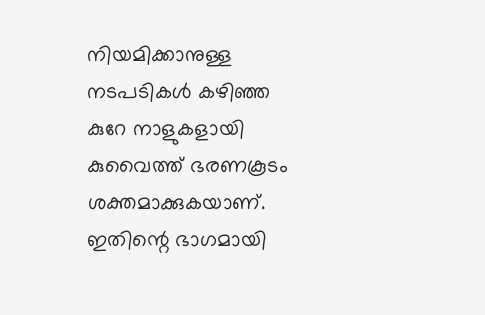നിയമിക്കാനുള്ള നടപടികള്‍ കഴിഞ്ഞ കുറേ നാളുകളായി കുവൈത്ത് ഭരണകൂടം ശക്തമാക്കുകയാണ്. ഇതിന്റെ ഭാഗമായി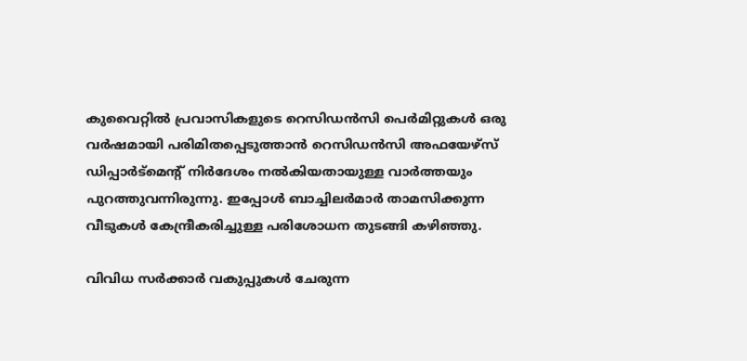കുവൈറ്റിൽ പ്രവാസികളുടെ റെസിഡൻസി പെർമിറ്റുകൾ ഒരു വർഷമായി പരിമിതപ്പെടുത്താൻ റെസിഡൻസി അഫയേഴ്സ് ഡിപ്പാർട്മെന്റ് നിർദേശം നൽകിയതായുള്ള വാർത്തയും പുറത്തുവന്നിരുന്നു. ഇപ്പോൾ ബാച്ചിലര്‍മാര്‍ താമസിക്കുന്ന വീടുകള്‍ കേന്ദ്രീകരിച്ചുള്ള പരിശോധന തുടങ്ങി കഴിഞ്ഞു.

വിവിധ സര്‍ക്കാര്‍ വകുപ്പുകള്‍ ചേരുന്ന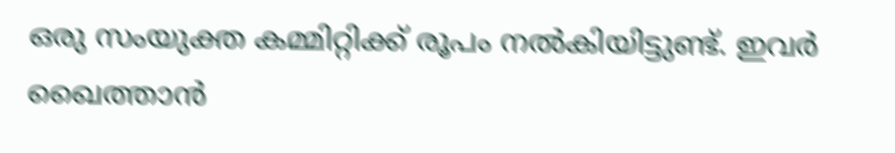ഒരു സംയുക്ത കമ്മിറ്റിക്ക് രൂപം നല്‍കിയിട്ടുണ്ട്. ഇവര്‍ ഖൈത്താന്‍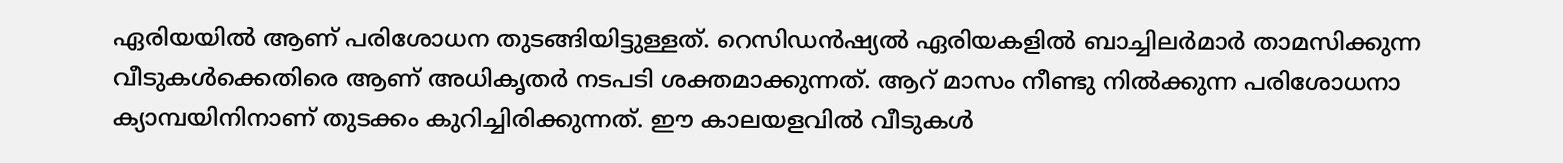ഏരിയയില്‍ ആണ് പരിശോധന തുടങ്ങിയിട്ടുള്ളത്. റെസിഡന്‍ഷ്യല്‍ ഏരിയകളില്‍ ബാച്ചിലര്‍മാര്‍ താമസിക്കുന്ന വീടുകള്‍ക്കെതിരെ ആണ് അധികൃതർ നടപടി ശക്തമാക്കുന്നത്. ആറ് മാസം നീണ്ടു നില്‍ക്കുന്ന പരിശോധനാ ക്യാമ്പയിനിനാണ് തുടക്കം കുറിച്ചിരിക്കുന്നത്. ഈ കാലയളവില്‍ വീടുകള്‍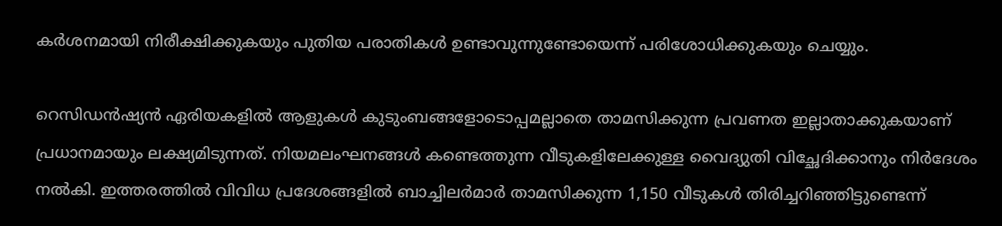കര്‍ശനമായി നിരീക്ഷിക്കുകയും പുതിയ പരാതികള്‍ ഉണ്ടാവുന്നുണ്ടോയെന്ന് പരിശോധിക്കുകയും ചെയ്യും.

റെസിഡന്‍ഷ്യന്‍ ഏരിയകളില്‍ ആളുകള്‍ കുടുംബങ്ങളോടൊപ്പമല്ലാതെ താമസിക്കുന്ന പ്രവണത ഇല്ലാതാക്കുകയാണ് പ്രധാനമായും ലക്ഷ്യമിടുന്നത്. നിയമലംഘനങ്ങള്‍ കണ്ടെത്തുന്ന വീടുകളിലേക്കുള്ള വൈദ്യുതി വിച്ഛേദിക്കാനും നിര്‍ദേശം നല്‍കി. ഇത്തരത്തില്‍ വിവിധ പ്രദേശങ്ങളില്‍ ബാച്ചിലര്‍മാര്‍ താമസിക്കുന്ന 1,150 വീടുകള്‍ തിരിച്ചറിഞ്ഞിട്ടുണ്ടെന്ന്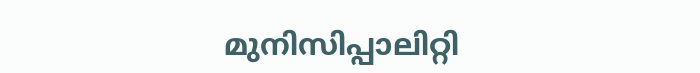മുനിസിപ്പാലിറ്റി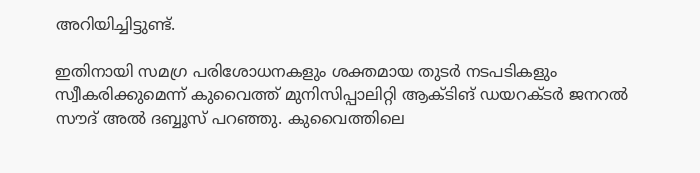അറിയിച്ചിട്ടുണ്ട്.

ഇതിനായി സമഗ്ര പരിശോധനകളും ശക്തമായ തുടര്‍ നടപടികളും സ്വീകരിക്കുമെന്ന് കുവൈത്ത് മുനിസിപ്പാലിറ്റി ആക്ടിങ് ഡയറക്ടര്‍ ജനറല്‍ സൗദ് അല്‍ ദബ്ബൂസ് പറഞ്ഞു. കുവൈത്തിലെ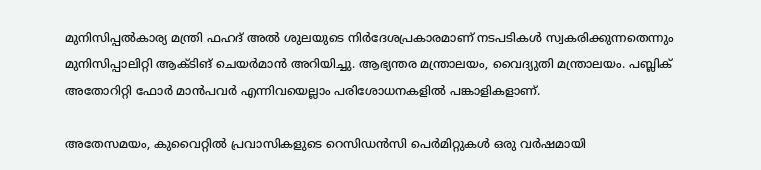മുനിസിപ്പല്‍കാര്യ മന്ത്രി ഫഹദ് അല്‍ ശുലയുടെ നിര്‍ദേശപ്രകാരമാണ് നടപടികള്‍ സ്വകരിക്കുന്നതെന്നും മുനിസിപ്പാലിറ്റി ആക്ടിങ് ചെയര്‍മാന്‍ അറിയിച്ചു. ആഭ്യന്തര മന്ത്രാലയം, വൈദ്യുതി മന്ത്രാലയം. പബ്ലിക് അതോറിറ്റി ഫോര്‍ മാന്‍പവര്‍ എന്നിവയെല്ലാം പരിശോധനകളില്‍‍ പങ്കാളികളാണ്.

അതേസമയം, കുവൈറ്റിൽ പ്രവാസികളുടെ റെസിഡൻസി പെർമിറ്റുകൾ ഒരു വർഷമായി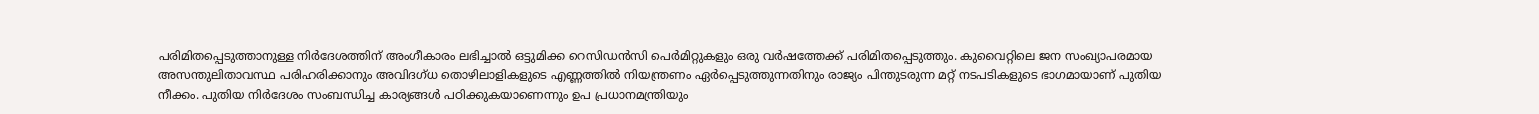പരിമിതപ്പെടുത്താനുള്ള നിർദേശത്തിന് അംഗീകാരം ലഭിച്ചാൽ ഒട്ടുമിക്ക റെസിഡൻസി പെർമിറ്റുകളും ഒരു വർഷത്തേക്ക് പരിമിതപ്പെടുത്തും. കുവൈറ്റിലെ ജന സംഖ്യാപരമായ അസന്തുലിതാവസ്ഥ പരിഹരിക്കാനും അവിദഗ്ധ തൊഴിലാളികളുടെ എണ്ണത്തിൽ നിയന്ത്രണം ഏർപ്പെടുത്തുന്നതിനും രാജ്യം പിന്തുടരുന്ന മറ്റ് നടപടികളുടെ ഭാഗമായാണ് പുതിയ നീക്കം. പുതിയ നിർദേശം സംബന്ധിച്ച കാര്യങ്ങൾ പഠിക്കുകയാണെന്നും ഉപ പ്രധാനമന്ത്രിയും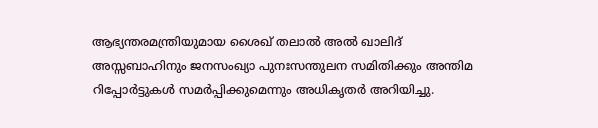ആഭ്യന്തരമന്ത്രിയുമായ ശൈഖ് തലാല്‍ അല്‍ ഖാലിദ് അസ്സബാഹിനും ജനസംഖ്യാ പുനഃസന്തുലന സമിതിക്കും അന്തിമ റിപ്പോര്‍ട്ടുകള്‍ സമര്‍പ്പിക്കുമെന്നും അധികൃതര്‍ അറിയിച്ചു.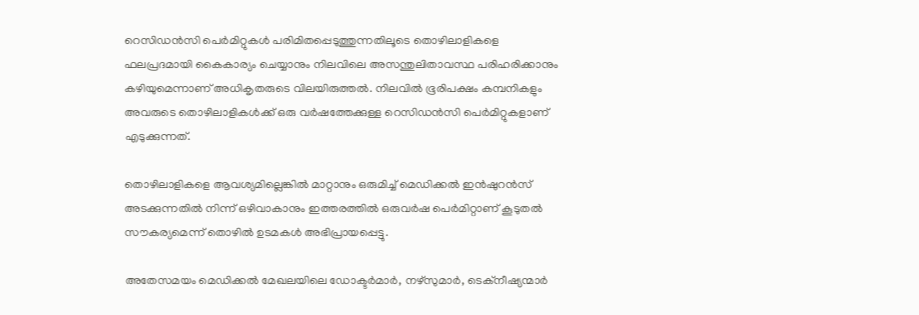റെസിഡൻസി പെർമിറ്റുകൾ പരിമിതപ്പെടുത്തുന്നതിലൂടെ തൊഴിലാളികളെ ഫലപ്രദമായി കൈകാര്യം ചെയ്യാനും നിലവിലെ അസന്തുലിതാവസ്ഥ പരിഹരിക്കാനും കഴിയുമെന്നാണ് അധികൃതരുടെ വിലയിരുത്തൽ. നിലവിൽ ഭൂരിപക്ഷം കമ്പനികളും അവരുടെ തൊഴിലാളികൾക്ക് ഒരു വർഷത്തേക്കുള്ള റെസിഡൻസി പെർമിറ്റുകളാണ് എടുക്കുന്നത്.

തൊഴിലാളികളെ ആവശ്യമില്ലെങ്കിൽ മാറ്റാനും ഒരുമിച്ച് മെഡിക്കൽ ഇൻഷുറൻസ് അടക്കുന്നതിൽ നിന്ന് ഒഴിവാകാനും ഇത്തരത്തിൽ ഒരുവർഷ പെർമിറ്റാണ് കൂടുതൽ സൗകര്യമെന്ന് തൊഴിൽ ഉടമകൾ അഭിപ്രായപ്പെട്ടു.

അതേസമയം മെഡിക്കൽ മേഖലയിലെ ഡോക്ടർമാർ, നഴ്‌സുമാർ, ടെക്‌നീഷ്യന്മാർ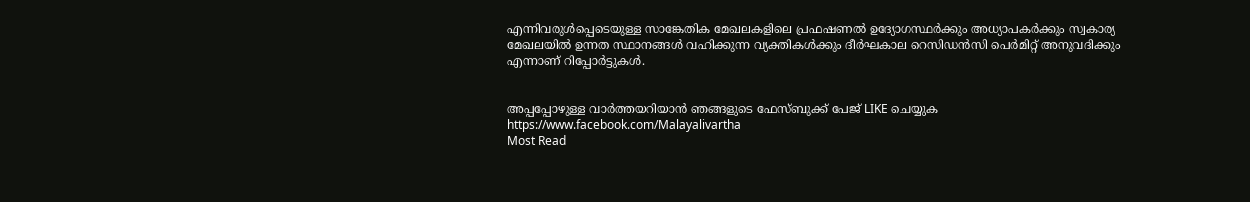എന്നിവരുൾപ്പെടെയുള്ള സാങ്കേതിക മേഖലകളിലെ പ്രഫഷണൽ ഉദ്യോഗസ്ഥർക്കും അധ്യാപകർക്കും സ്വകാര്യ മേഖലയിൽ ഉന്നത സ്ഥാനങ്ങൾ വഹിക്കുന്ന വ്യക്തികൾക്കും ദീർഘകാല റെസിഡൻസി പെർമിറ്റ് അനുവദിക്കും എന്നാണ് റിപ്പോർട്ടുകൾ.


അപ്പപ്പോഴുള്ള വാര്‍ത്തയറിയാന്‍ ഞങ്ങളുടെ ഫേസ്‌ബുക്ക്‌ പേജ് LIKE ചെയ്യുക
https://www.facebook.com/Malayalivartha
Most Read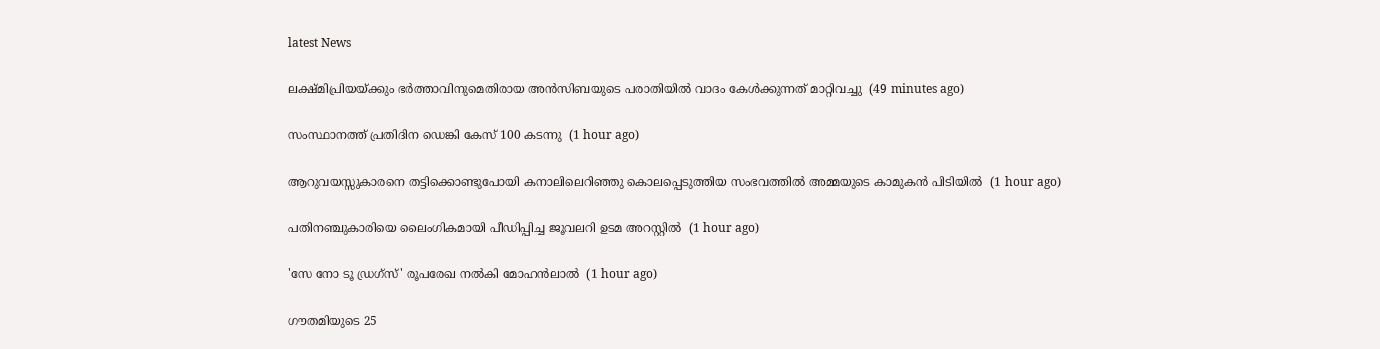latest News

ലക്ഷ്മിപ്രിയയ്ക്കും ഭര്‍ത്താവിനുമെതിരായ അന്‍സിബയുടെ പരാതിയില്‍ വാദം കേള്‍ക്കുന്നത് മാറ്റിവച്ചു  (49 minutes ago)

സംസ്ഥാനത്ത് പ്രതിദിന ഡെങ്കി കേസ് 100 കടന്നു  (1 hour ago)

ആറുവയസ്സുകാരനെ തട്ടിക്കൊണ്ടുപോയി കനാലിലെറിഞ്ഞു കൊലപ്പെടുത്തിയ സംഭവത്തില്‍ അമ്മയുടെ കാമുകന്‍ പിടിയില്‍  (1 hour ago)

പതിനഞ്ചുകാരിയെ ലൈംഗികമായി പീഡിപ്പിച്ച ജൂവലറി ഉടമ അറസ്റ്റില്‍  (1 hour ago)

'സേ നോ ടൂ ഡ്രഗ്‌സ്' രൂപരേഖ നല്‍കി മോഹന്‍ലാല്‍  (1 hour ago)

ഗൗതമിയുടെ 25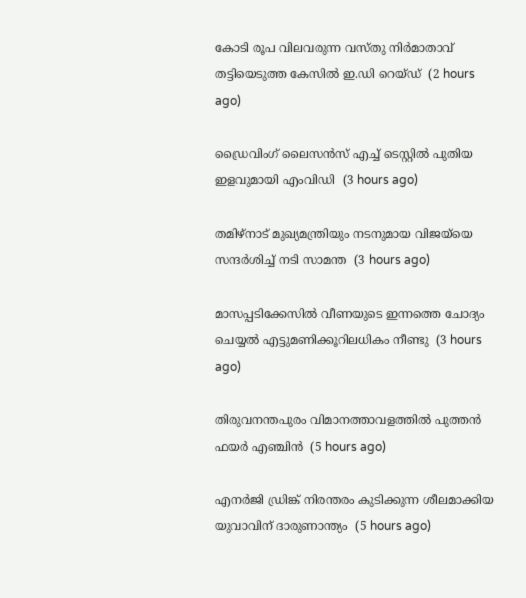കോടി രൂപ വിലവരുന്ന വസ്തു നിര്‍മാതാവ് തട്ടിയെടുത്ത കേസില്‍ ഇ.ഡി റെയ്ഡ്  (2 hours ago)

ഡ്രൈവിംഗ് ലൈസന്‍സ് എച്ച് ടെസ്റ്റില്‍ പുതിയ ഇളവുമായി എംവിഡി  (3 hours ago)

തമിഴ്‌നാട് മുഖ്യമന്ത്രിയും നടനുമായ വിജയ്‌യെ സന്ദര്‍ശിച്ച് നടി സാമന്ത  (3 hours ago)

മാസപ്പടിക്കേസില്‍ വീണയുടെ ഇന്നത്തെ ചോദ്യം ചെയ്യല്‍ എട്ടുമണിക്കൂറിലധികം നീണ്ടു  (3 hours ago)

തിരുവനന്തപുരം വിമാനത്താവളത്തില്‍ പുത്തന്‍ ഫയര്‍ എഞ്ചിന്‍  (5 hours ago)

എനര്‍ജി ഡ്രിങ്ക് നിരന്തരം കുടിക്കുന്ന ശീലമാക്കിയ യുവാവിന് ദാരുണാന്ത്യം  (5 hours ago)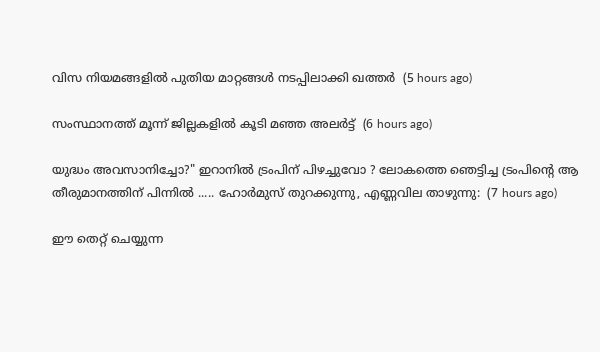വിസ നിയമങ്ങളില്‍ പുതിയ മാറ്റങ്ങള്‍ നടപ്പിലാക്കി ഖത്തര്‍  (5 hours ago)

സംസ്ഥാനത്ത് മൂന്ന് ജില്ലകളില്‍ കൂടി മഞ്ഞ അലര്‍ട്ട്  (6 hours ago)

യുദ്ധം അവസാനിച്ചോ?" ഇറാനിൽ ട്രംപിന് പിഴച്ചുവോ ? ലോകത്തെ ഞെട്ടിച്ച ട്രംപിന്റെ ആ തീരുമാനത്തിന് പിന്നിൽ ..... ഹോർമുസ് തുറക്കുന്നു, എണ്ണവില താഴുന്നു:  (7 hours ago)

ഈ തെറ്റ് ചെയ്യുന്ന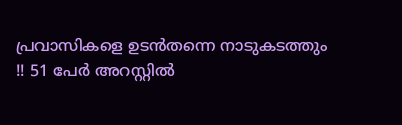പ്രവാസികളെ ഉടൻതന്നെ നാടുകടത്തും !! 51 പേർ അറസ്റ്റിൽ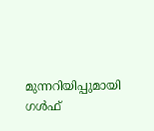മുന്നറിയിപ്പുമായി ഗൾഫ്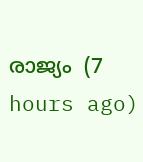രാജ്യം  (7 hours ago)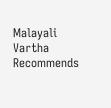Malayali Vartha Recommends